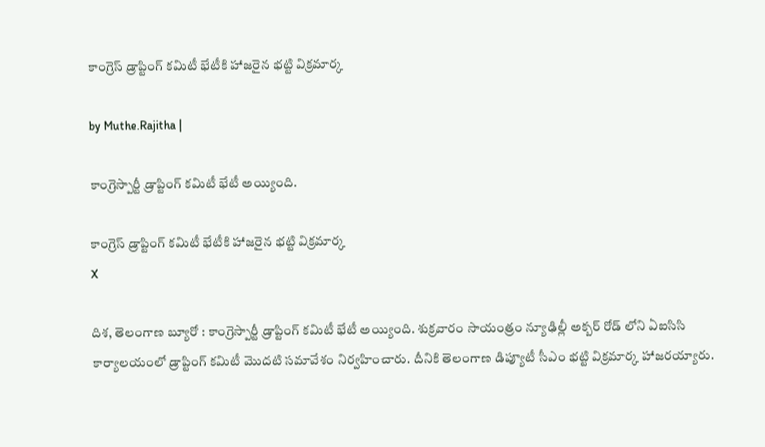కాంగ్రెస్ డ్రాప్టింగ్ కమిటీ భేటీకి హాజరైన భట్టి విక్రమార్క

by Muthe.Rajitha |

కాంగ్రెస్పార్టీ డ్రాప్టింగ్ కమిటీ భేటీ అయ్యింది.

కాంగ్రెస్ డ్రాప్టింగ్ కమిటీ భేటీకి హాజరైన భట్టి విక్రమార్క
X

దిశ, తెలంగాణ బ్యూరో : కాంగ్రెస్పార్టీ డ్రాప్టింగ్ కమిటీ భేటీ అయ్యింది. శుక్రవారం సాయంత్రం న్యూఢిల్లీ అక్బర్ రోడ్ లోని ఏఐసిసి కార్యాలయంలో డ్రాప్టింగ్ కమిటీ మొదటి సమావేశం నిర్వహించారు. దీనికి తెలంగాణ డిప్యూటీ సీఎం భట్టి విక్రమార్క హాజరయ్యారు.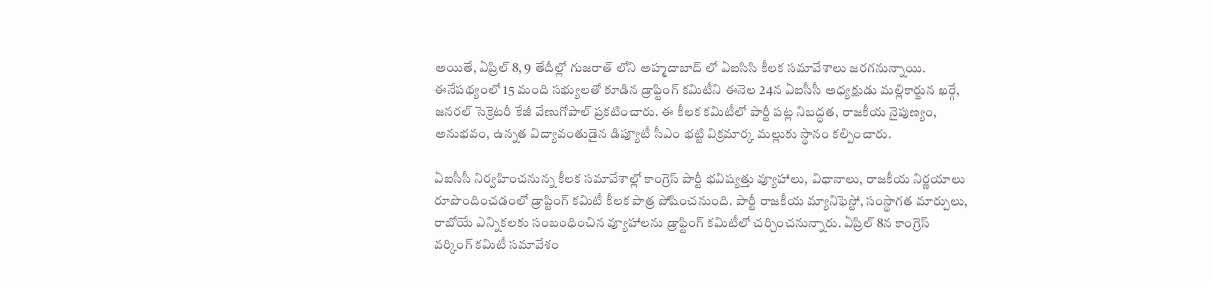అయితే, ఏప్రిల్ 8, 9 తేదీల్లో గుజరాత్ లోని అహ్మదాబాద్ లో ఏఐసిసి కీలక సమావేశాలు జరగనున్నాయి. ఈనేపథ్యంలో 15 మంది సభ్యులతో కూడిన డ్రాఫ్టింగ్ కమిటీని ఈనెల 24న ఏఐసీసీ అధ్యక్షుడు మల్లికార్జున ఖర్గే, జనరల్ సెక్రెటరీ కేజీ వేణుగోపాల్ ప్రకటించారు. ఈ కీలక కమిటీలో పార్టీ పట్ల నిబద్ధత, రాజకీయ నైపుణ్యం, అనుభవం, ఉన్నత విద్యావంతుడైన డిప్యూటీ సీఎం భట్టి విక్రమార్క మల్లుకు స్థానం కల్పించారు.

ఏఐసీసీ నిర్వహించనున్న కీలక సమావేశాల్లో కాంగ్రెస్ పార్టీ భవిష్యత్తు వ్యూహాలు, విధానాలు, రాజకీయ నిర్ణయాలు రూపొందించడంలో డ్రాప్టింగ్ కమిటీ కీలక పాత్ర పోషించనుంది. పార్టీ రాజకీయ మ్యానిఫెస్టో, సంస్థాగత మార్పులు, రాబోయే ఎన్నికలకు సంబంధించిన వ్యూహాలను డ్రాఫ్టింగ్ కమిటీలో చర్చించనున్నారు. ఏప్రిల్ 8న కాంగ్రెస్ వర్కింగ్ కమిటీ సమావేశం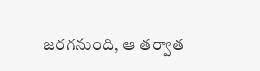జరగనుంది, ఆ తర్వాత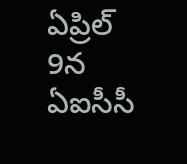ఏప్రిల్ 9న ఏఐసీసీ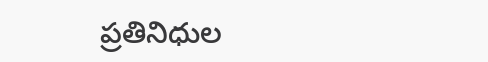ప్రతినిధుల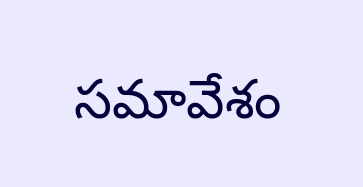సమావేశం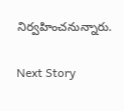నిర్వహించనున్నారు.

Next Story